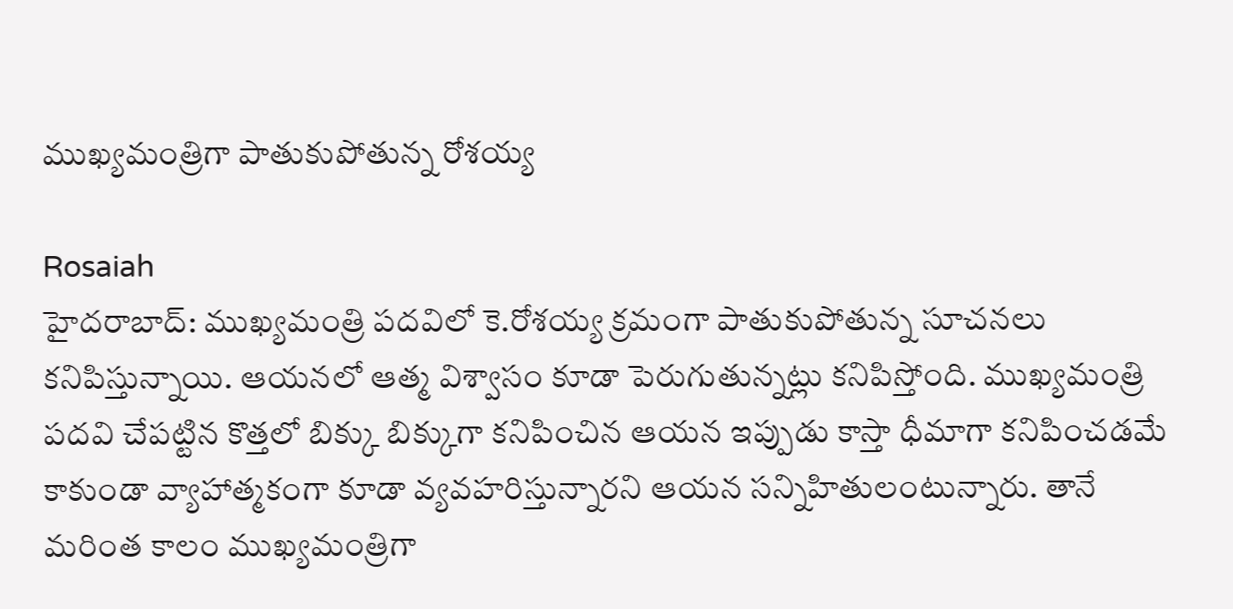ముఖ్యమంత్రిగా పాతుకుపోతున్న రోశయ్య

Rosaiah
హైదరాబాద్: ముఖ్యమంత్రి పదవిలో కె.రోశయ్య క్రమంగా పాతుకుపోతున్న సూచనలు కనిపిస్తున్నాయి. ఆయనలో ఆత్మ విశ్వాసం కూడా పెరుగుతున్నట్లు కనిపిస్తోంది. ముఖ్యమంత్రి పదవి చేపట్టిన కొత్తలో బిక్కు బిక్కుగా కనిపించిన ఆయన ఇప్పుడు కాస్తా ధీమాగా కనిపించడమే కాకుండా వ్యాహాత్మకంగా కూడా వ్యవహరిస్తున్నారని ఆయన సన్నిహితులంటున్నారు. తానే మరింత కాలం ముఖ్యమంత్రిగా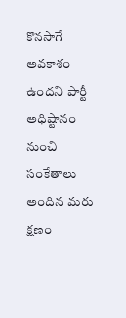కొనసాగే అవకాశం ఉందని పార్టీ అధిష్టానం నుంచి సంకేతాలు అందిన మరు క్షణం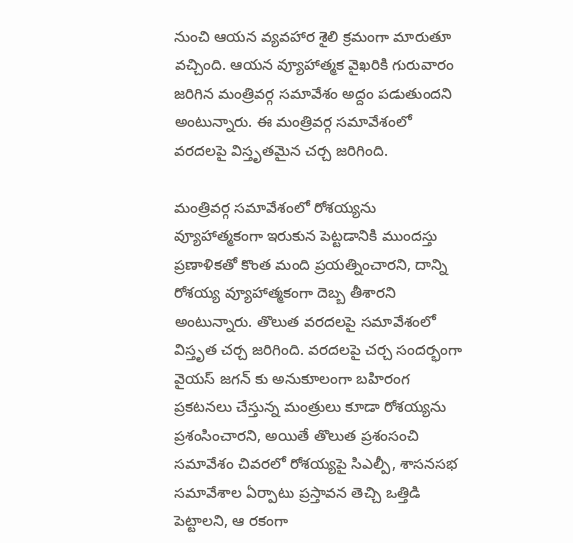నుంచి ఆయన వ్యవహార శైలి క్రమంగా మారుతూ వచ్చింది. ఆయన వ్యూహాత్మక వైఖరికి గురువారం జరిగిన మంత్రివర్గ సమావేశం అద్దం పడుతుందని అంటున్నారు. ఈ మంత్రివర్గ సమావేశంలో వరదలపై విస్తృతమైన చర్చ జరిగింది.

మంత్రివర్గ సమావేశంలో రోశయ్యను వ్యూహాత్మకంగా ఇరుకున పెట్టడానికి ముందస్తు ప్రణాళికతో కొంత మంది ప్రయత్నించారని, దాన్ని రోశయ్య వ్యూహాత్మకంగా దెబ్బ తీశారని అంటున్నారు. తొలుత వరదలపై సమావేశంలో విస్తృత చర్చ జరిగింది. వరదలపై చర్చ సందర్భంగా వైయస్ జగన్ కు అనుకూలంగా బహిరంగ ప్రకటనలు చేస్తున్న మంత్రులు కూడా రోశయ్యను ప్రశంసించారని, అయితే తొలుత ప్రశంసంచి సమావేశం చివరలో రోశయ్యపై సిఎల్పీ, శాసనసభ సమావేశాల ఏర్పాటు ప్రస్తావన తెచ్చి ఒత్తిడి పెట్టాలని, ఆ రకంగా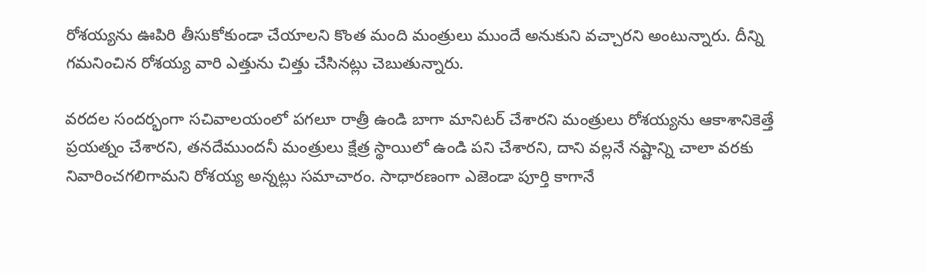రోశయ్యను ఊపిరి తీసుకోకుండా చేయాలని కొంత మంది మంత్రులు ముందే అనుకుని వచ్చారని అంటున్నారు. దీన్ని గమనించిన రోశయ్య వారి ఎత్తును చిత్తు చేసినట్లు చెబుతున్నారు.

వరదల సందర్భంగా సచివాలయంలో పగలూ రాత్రీ ఉండి బాగా మానిటర్ చేశారని మంత్రులు రోశయ్యను ఆకాశానికెత్తే ప్రయత్నం చేశారని, తనదేముందనీ మంత్రులు క్షేత్ర స్థాయిలో ఉండి పని చేశారని, దాని వల్లనే నష్టాన్ని చాలా వరకు నివారించగలిగామని రోశయ్య అన్నట్లు సమాచారం. సాధారణంగా ఎజెండా పూర్తి కాగానే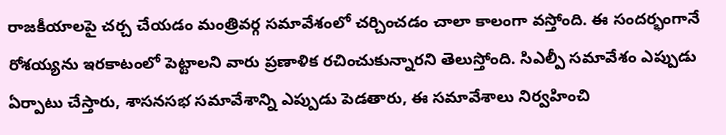రాజకీయాలపై చర్చ చేయడం మంత్రివర్గ సమావేశంలో చర్చించడం చాలా కాలంగా వస్తోంది. ఈ సందర్భంగానే రోశయ్యను ఇరకాటంలో పెట్టాలని వారు ప్రణాళిక రచించుకున్నారని తెలుస్తోంది. సిఎల్పీ సమావేశం ఎప్పుడు ఏర్పాటు చేస్తారు, శాసనసభ సమావేశాన్ని ఎప్పుడు పెడతారు, ఈ సమావేశాలు నిర్వహించి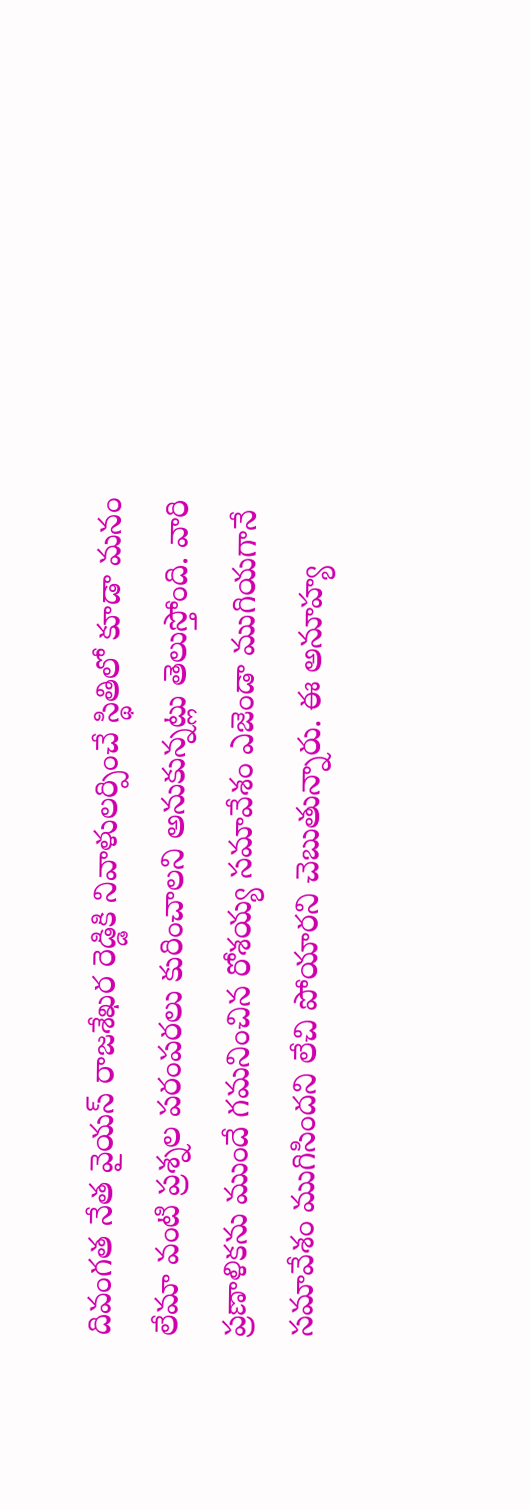దివంగత నేత వైయస్ రాజశేఖర రెడ్డికి నివాళులర్పించే స్థితిలో కూడా మనం లేమా వంటి ప్రశ్నల పరంపరలు కురించాలని అనుకున్నట్లు తెలుస్తోంది. వారి ప్రణాళికను ముందే గమనించిన రోశయ్య సమావేశం ఎజెండా ముగియగానే సమావేశం ముగిసిందని లేచి పోయారని చెబుతున్నారు. ఈ అనూహ్య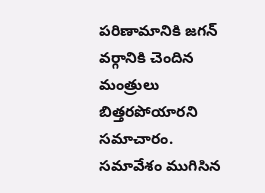పరిణామానికి జగన్ వర్గానికి చెందిన మంత్రులు బిత్తరపోయారని సమాచారం. సమావేశం ముగిసిన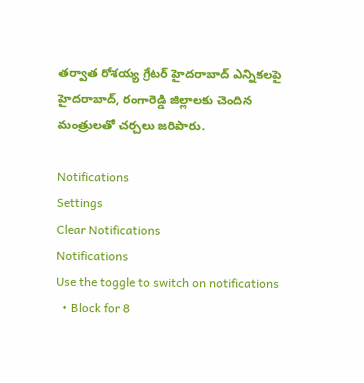తర్వాత రోశయ్య గ్రేటర్ హైదరాబాద్ ఎన్నికలపై హైదరాబాద్, రంగారెడ్డి జిల్లాలకు చెందిన మంత్రులతో చర్చలు జరిపారు.

Notifications
Settings
Clear Notifications
Notifications
Use the toggle to switch on notifications
  • Block for 8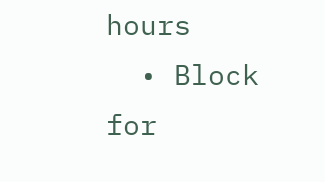hours
  • Block for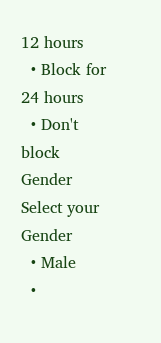12 hours
  • Block for 24 hours
  • Don't block
Gender
Select your Gender
  • Male
  •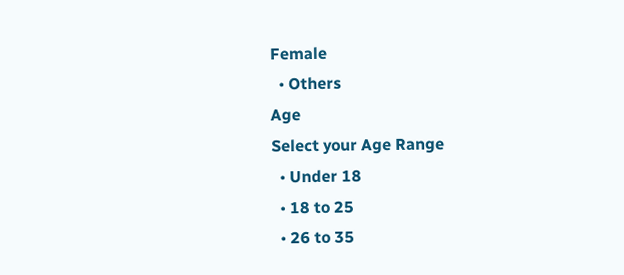Female
  • Others
Age
Select your Age Range
  • Under 18
  • 18 to 25
  • 26 to 35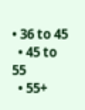• 36 to 45
  • 45 to 55
  • 55+